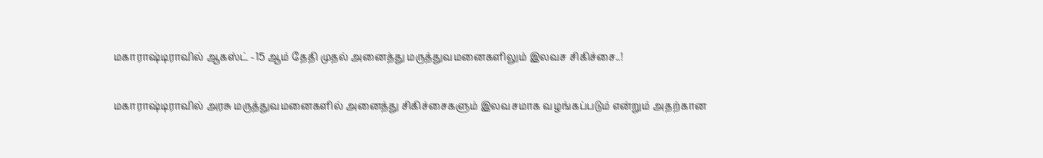மகாராஷ்டிராவில் ஆகஸ்ட் -15 ஆம் தேதி முதல் அனைத்து மருத்துவமனைகளிலும் இலவச சிகிச்சை..!

மகாராஷ்டிராவில் அரசு மருத்துவமனைகளில் அனைத்து சிகிச்சைகளும் இலவசமாக வழங்கப்படும் என்றும் அதற்கான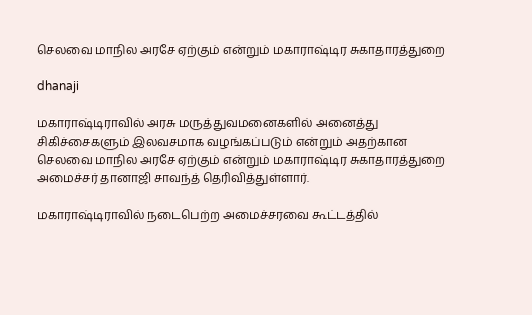செலவை மாநில அரசே ஏற்கும் என்றும் மகாராஷ்டிர சுகாதாரத்துறை

dhanaji

மகாராஷ்டிராவில் அரசு மருத்துவமனைகளில் அனைத்து சிகிச்சைகளும் இலவசமாக வழங்கப்படும் என்றும் அதற்கான செலவை மாநில அரசே ஏற்கும் என்றும் மகாராஷ்டிர சுகாதாரத்துறை அமைச்சர் தானாஜி சாவந்த் தெரிவித்துள்ளார்.

மகாராஷ்டிராவில் நடைபெற்ற அமைச்சரவை கூட்டத்தில்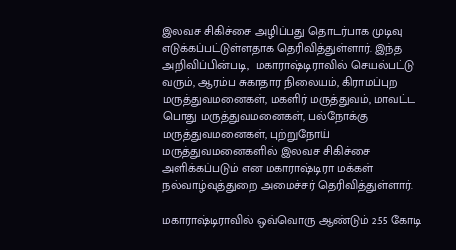இலவச சிகிச்சை அழிப்பது தொடர்பாக முடிவு எடுக்கப்பட்டுள்ளதாக தெரிவித்துள்ளார். இந்த அறிவிப்பின்படி,  மகாராஷ்டிராவில் செயல்பட்டு வரும், ஆரம்ப சுகாதார நிலையம், கிராமப்புற மருத்துவமனைகள், மகளிர் மருத்துவம், மாவட்ட பொது மருத்துவமனைகள், பல்நோக்கு மருத்துவமனைகள், புற்றுநோய் மருத்துவமனைகளில் இலவச சிகிச்சை அளிக்கப்படும் என மகாராஷ்டிரா மக்கள் நல்வாழ்வுத்துறை அமைச்சர் தெரிவித்துள்ளார்.

மகாராஷ்டிராவில் ஒவ்வொரு ஆண்டும் 2.55 கோடி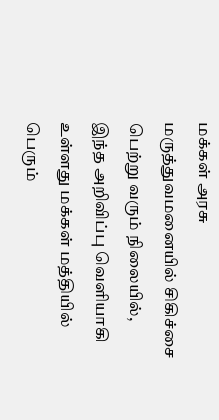மக்கள் அரசு மருத்துவமனையில் சிகிச்சை பெற்று வரும் நிலையில், இந்த அறிவிப்பு வெளியாகி உள்ளது மக்கள் மத்தியில் பெரும்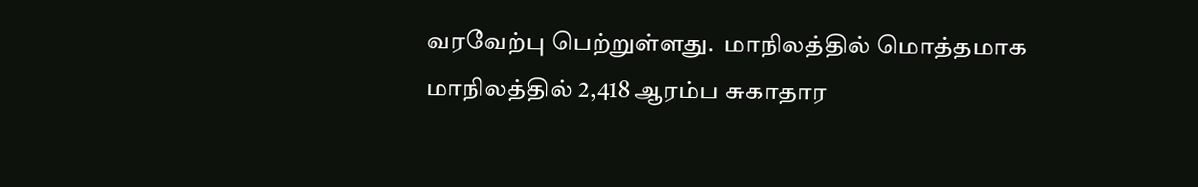வரவேற்பு பெற்றுள்ளது.  மாநிலத்தில் மொத்தமாக மாநிலத்தில் 2,418 ஆரம்ப சுகாதார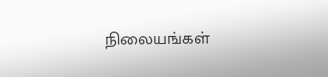நிலையங்கள்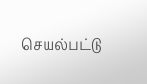செயல்பட்டு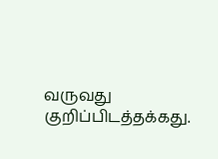வருவது குறிப்பிடத்தக்கது.